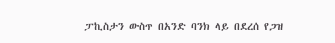ፓኪስታን ውስጥ በአንድ ባንክ ላይ በደረሰ የጋዝ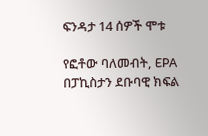ፍንዳታ 14 ሰዎች ሞቱ

የፎቶው ባለመብት, EPA
በፓኪስታን ደቡባዊ ክፍል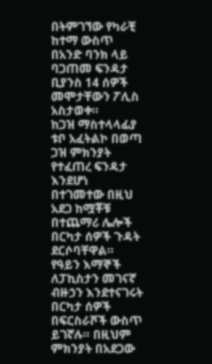በትምገኘው የካራቺ ከተማ ውስጥ በአንድ ባንክ ላይ ባጋጠመ ፍንዳታ ቢያንስ 14 ሰዎች መሞታቸውን ፖሊስ አስታወቀ።
ከጋዝ ማስተላላፊያ ቱቦ አፈትልኮ በወጣ ጋዝ ምክንያት የተፈጠረ ፍንዳታ እንደሆነ በተገመተው በዚህ አደጋ ከሟቾቹ በተጨማሪ ሌሎች በርካታ ሰዎች ጉዳት ደርሶባቸዋል።
የዓይን እማኞች ለፓኪስታን መገናኛ ብዙኃን እንደተናገሩት በርካታ ሰዎች በፍርስራሾች ውስጥ ይገኛሉ። በዚህም ምክንያት በአደጋው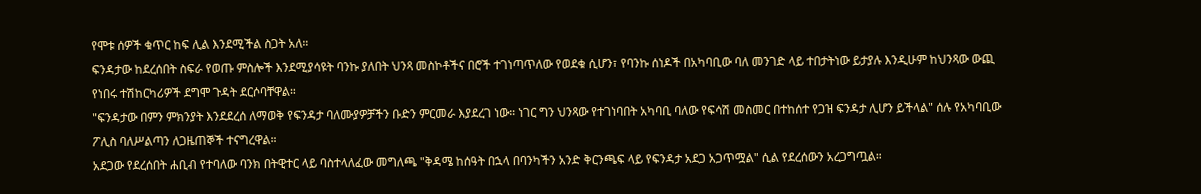የሞቱ ሰዎች ቁጥር ከፍ ሊል እንደሚችል ስጋት አለ።
ፍንዳታው ከደረሰበት ስፍራ የወጡ ምስሎች እንደሚያሳዩት ባንኩ ያለበት ህንጻ መስኮቶችና በሮች ተገነጣጥለው የወደቁ ሲሆን፣ የባንኩ ሰነዶች በአካባቢው ባለ መንገድ ላይ ተበታትነው ይታያሉ እንዲሁም ከህንጻው ውጪ የነበሩ ተሽከርካሪዎች ደግሞ ጉዳት ደርሶባቸዋል።
"ፍንዳታው በምን ምክንያት እንደደረሰ ለማወቅ የፍንዳታ ባለሙያዎቻችን ቡድን ምርመራ እያደረገ ነው። ነገር ግን ህንጻው የተገነባበት አካባቢ ባለው የፍሳሽ መስመር በተከሰተ የጋዝ ፍንዳታ ሊሆን ይችላል" ሰሉ የአካባቢው ፖሊስ ባለሥልጣን ለጋዜጠኞች ተናግረዋል።
አደጋው የደረሰበት ሐቢብ የተባለው ባንክ በትዊተር ላይ ባስተላለፈው መግለጫ "ቅዳሜ ከሰዓት በኋላ በባንካችን አንድ ቅርንጫፍ ላይ የፍንዳታ አደጋ አጋጥሟል" ሲል የደረሰውን አረጋግጧል።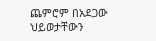ጨምሮም በአደጋው ህይወታቸውን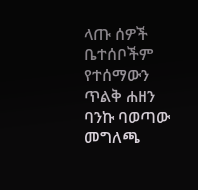ላጡ ሰዎች ቤተሰቦችም የተሰማውን ጥልቅ ሐዘን ባንኩ ባወጣው መግለጫ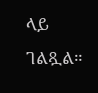ላይ ገልጿል።